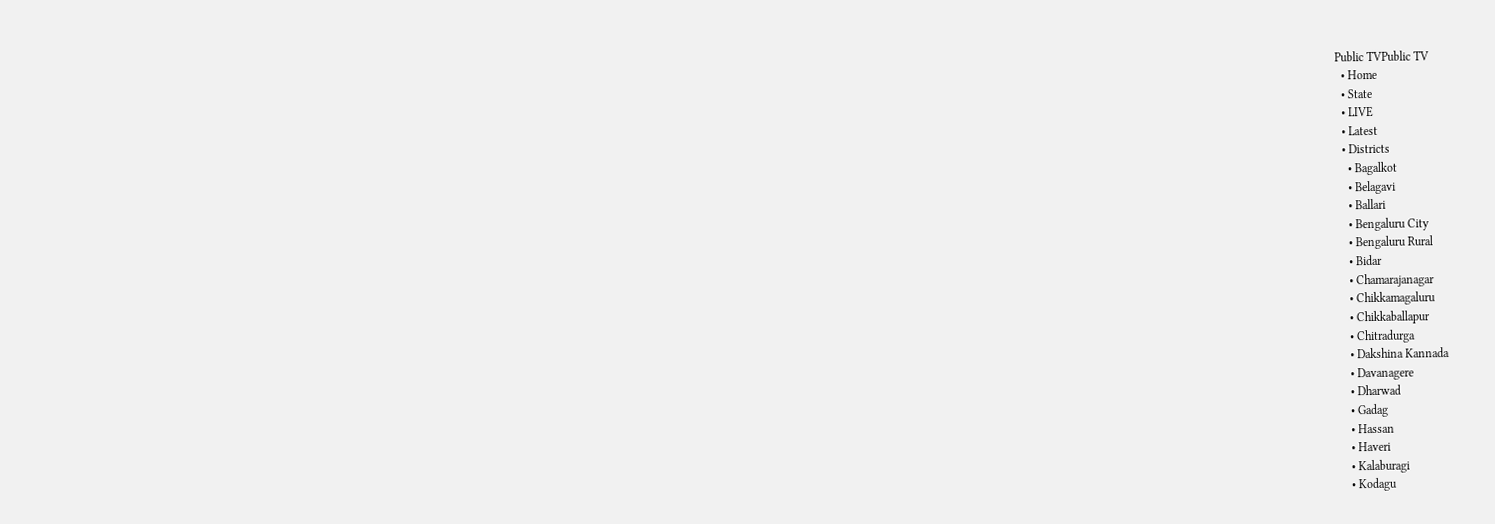Public TVPublic TV
  • Home
  • State
  • LIVE
  • Latest
  • Districts
    • Bagalkot
    • Belagavi
    • Ballari
    • Bengaluru City
    • Bengaluru Rural
    • Bidar
    • Chamarajanagar
    • Chikkamagaluru
    • Chikkaballapur
    • Chitradurga
    • Dakshina Kannada
    • Davanagere
    • Dharwad
    • Gadag
    • Hassan
    • Haveri
    • Kalaburagi
    • Kodagu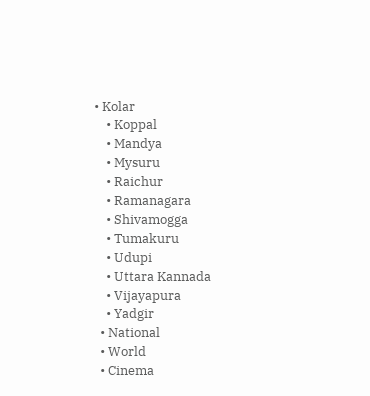• Kolar
    • Koppal
    • Mandya
    • Mysuru
    • Raichur
    • Ramanagara
    • Shivamogga
    • Tumakuru
    • Udupi
    • Uttara Kannada
    • Vijayapura
    • Yadgir
  • National
  • World
  • Cinema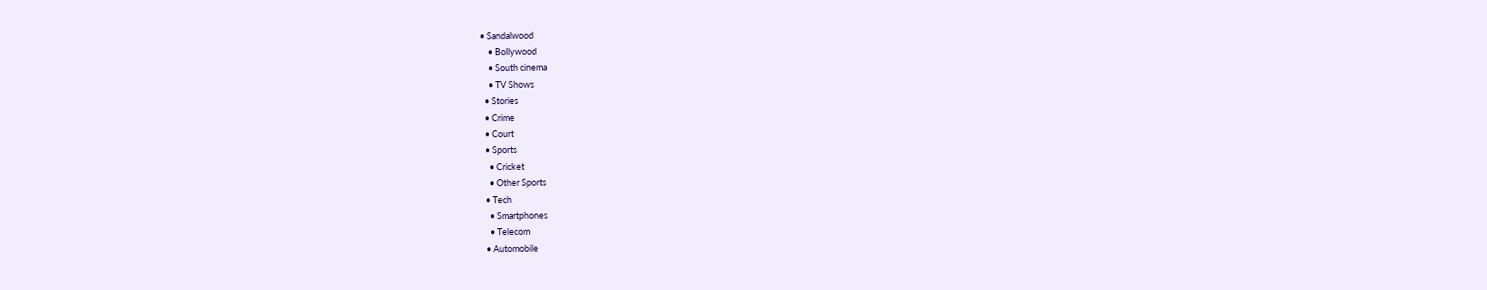• Sandalwood
    • Bollywood
    • South cinema
    • TV Shows
  • Stories
  • Crime
  • Court
  • Sports
    • Cricket
    • Other Sports
  • Tech
    • Smartphones
    • Telecom
  • Automobile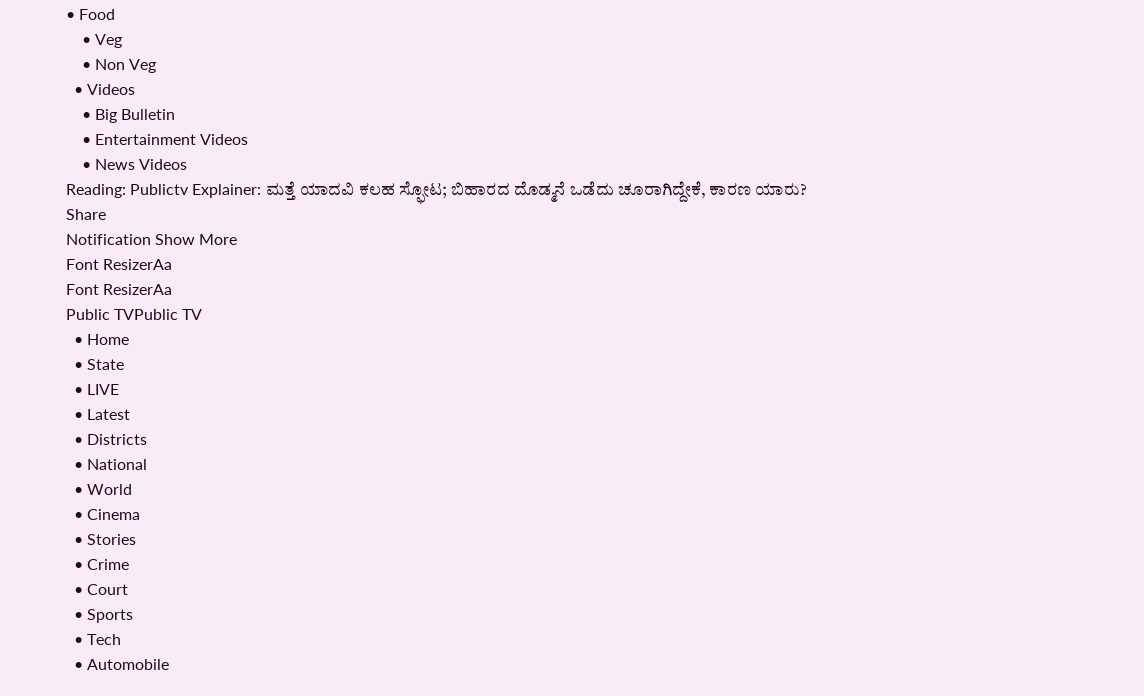• Food
    • Veg
    • Non Veg
  • Videos
    • Big Bulletin
    • Entertainment Videos
    • News Videos
Reading: Publictv Explainer: ಮತ್ತೆ ಯಾದವಿ ಕಲಹ ಸ್ಫೋಟ; ಬಿಹಾರದ ದೊಡ್ಮನೆ ಒಡೆದು ಚೂರಾಗಿದ್ದೇಕೆ, ಕಾರಣ ಯಾರು?
Share
Notification Show More
Font ResizerAa
Font ResizerAa
Public TVPublic TV
  • Home
  • State
  • LIVE
  • Latest
  • Districts
  • National
  • World
  • Cinema
  • Stories
  • Crime
  • Court
  • Sports
  • Tech
  • Automobile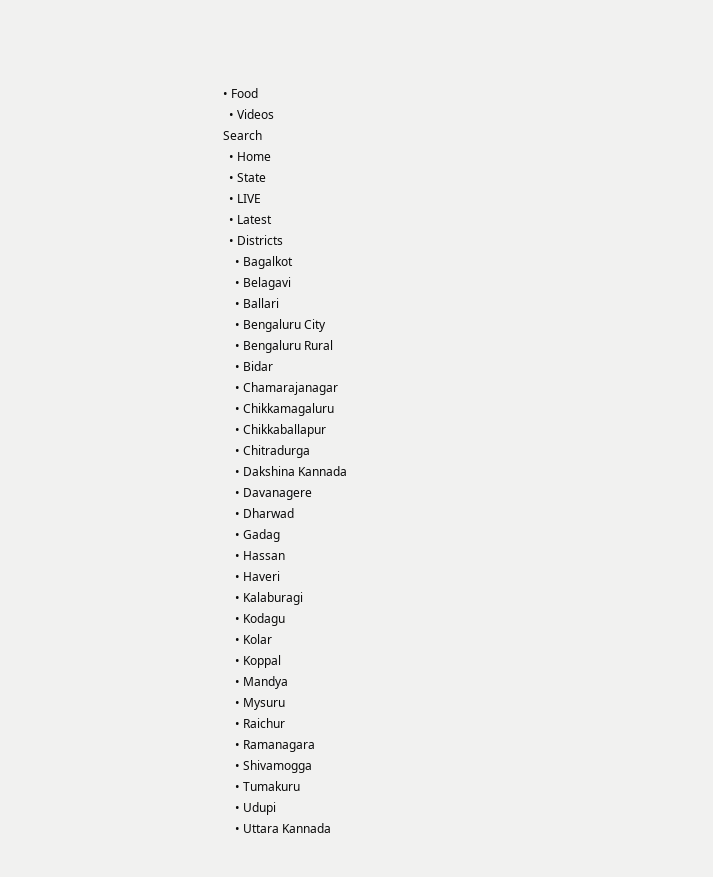• Food
  • Videos
Search
  • Home
  • State
  • LIVE
  • Latest
  • Districts
    • Bagalkot
    • Belagavi
    • Ballari
    • Bengaluru City
    • Bengaluru Rural
    • Bidar
    • Chamarajanagar
    • Chikkamagaluru
    • Chikkaballapur
    • Chitradurga
    • Dakshina Kannada
    • Davanagere
    • Dharwad
    • Gadag
    • Hassan
    • Haveri
    • Kalaburagi
    • Kodagu
    • Kolar
    • Koppal
    • Mandya
    • Mysuru
    • Raichur
    • Ramanagara
    • Shivamogga
    • Tumakuru
    • Udupi
    • Uttara Kannada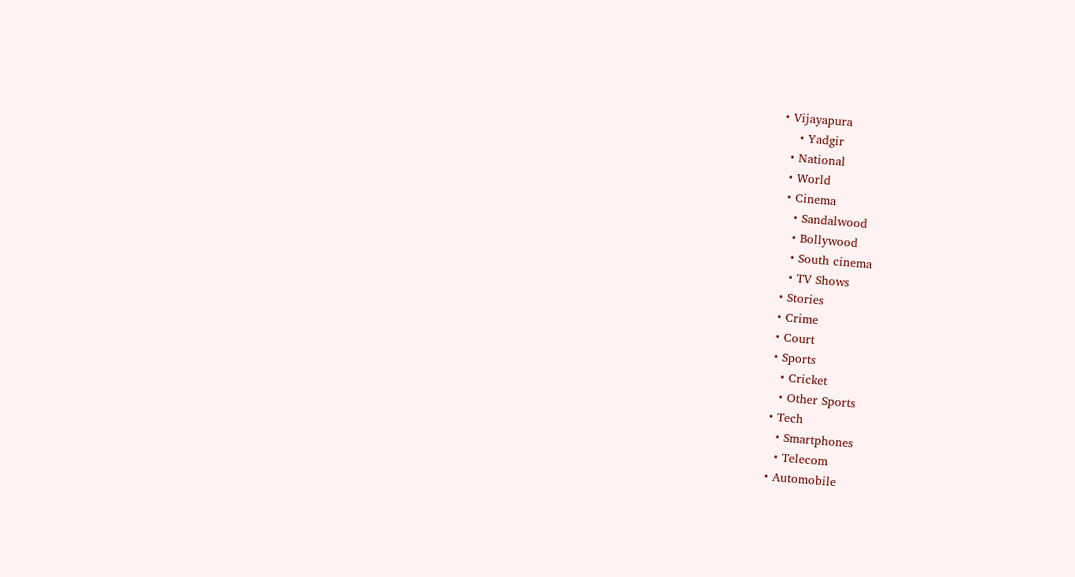• Vijayapura
    • Yadgir
  • National
  • World
  • Cinema
    • Sandalwood
    • Bollywood
    • South cinema
    • TV Shows
  • Stories
  • Crime
  • Court
  • Sports
    • Cricket
    • Other Sports
  • Tech
    • Smartphones
    • Telecom
  • Automobile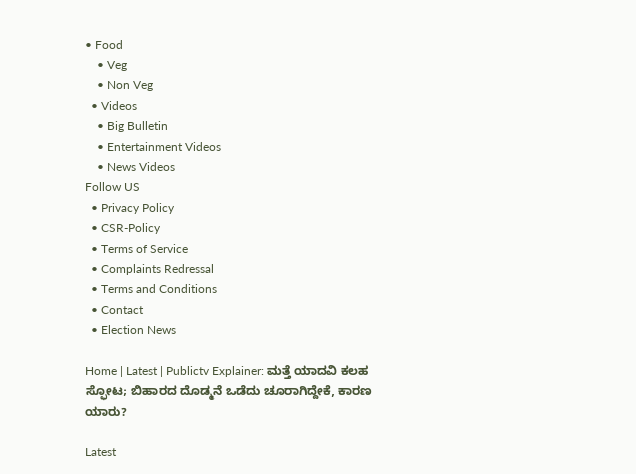• Food
    • Veg
    • Non Veg
  • Videos
    • Big Bulletin
    • Entertainment Videos
    • News Videos
Follow US
  • Privacy Policy
  • CSR-Policy
  • Terms of Service
  • Complaints Redressal
  • Terms and Conditions
  • Contact
  • Election News

Home | Latest | Publictv Explainer: ಮತ್ತೆ ಯಾದವಿ ಕಲಹ ಸ್ಫೋಟ; ಬಿಹಾರದ ದೊಡ್ಮನೆ ಒಡೆದು ಚೂರಾಗಿದ್ದೇಕೆ, ಕಾರಣ ಯಾರು?

Latest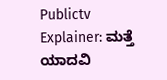Publictv Explainer: ಮತ್ತೆ ಯಾದವಿ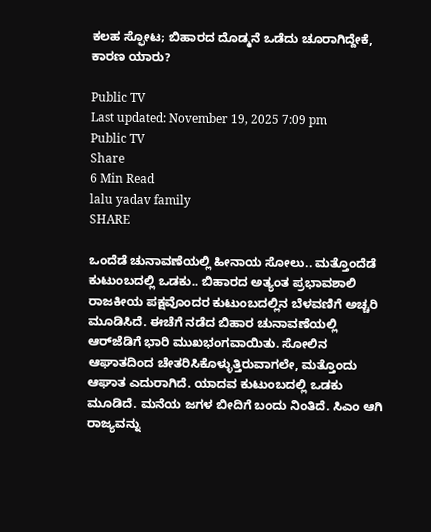ಕಲಹ ಸ್ಫೋಟ; ಬಿಹಾರದ ದೊಡ್ಮನೆ ಒಡೆದು ಚೂರಾಗಿದ್ದೇಕೆ, ಕಾರಣ ಯಾರು?

Public TV
Last updated: November 19, 2025 7:09 pm
Public TV
Share
6 Min Read
lalu yadav family
SHARE

ಒಂದೆಡೆ ಚುನಾವಣೆಯಲ್ಲಿ ಹೀನಾಯ ಸೋಲು.. ಮತ್ತೊಂದೆಡೆ ಕುಟುಂಬದಲ್ಲಿ ಒಡಕು.. ಬಿಹಾರದ ಅತ್ಯಂತ ಪ್ರಭಾವಶಾಲಿ ರಾಜಕೀಯ ಪಕ್ಷವೊಂದರ ಕುಟುಂಬದಲ್ಲಿನ ಬೆಳವಣಿಗೆ ಅಚ್ಚರಿ ಮೂಡಿಸಿದೆ. ಈಚೆಗೆ ನಡೆದ ಬಿಹಾರ ಚುನಾವಣೆಯಲ್ಲಿ ಆರ್‌ಜೆಡಿಗೆ ಭಾರಿ ಮುಖಭಂಗವಾಯಿತು. ಸೋಲಿನ ಆಘಾತದಿಂದ ಚೇತರಿಸಿಕೊಳ್ಳುತ್ತಿರುವಾಗಲೇ, ಮತ್ತೊಂದು ಆಘಾತ ಎದುರಾಗಿದೆ. ಯಾದವ ಕುಟುಂಬದಲ್ಲಿ ಒಡಕು ಮೂಡಿದೆ. ಮನೆಯ ಜಗಳ ಬೀದಿಗೆ ಬಂದು ನಿಂತಿದೆ. ಸಿಎಂ ಆಗಿ ರಾಜ್ಯವನ್ನು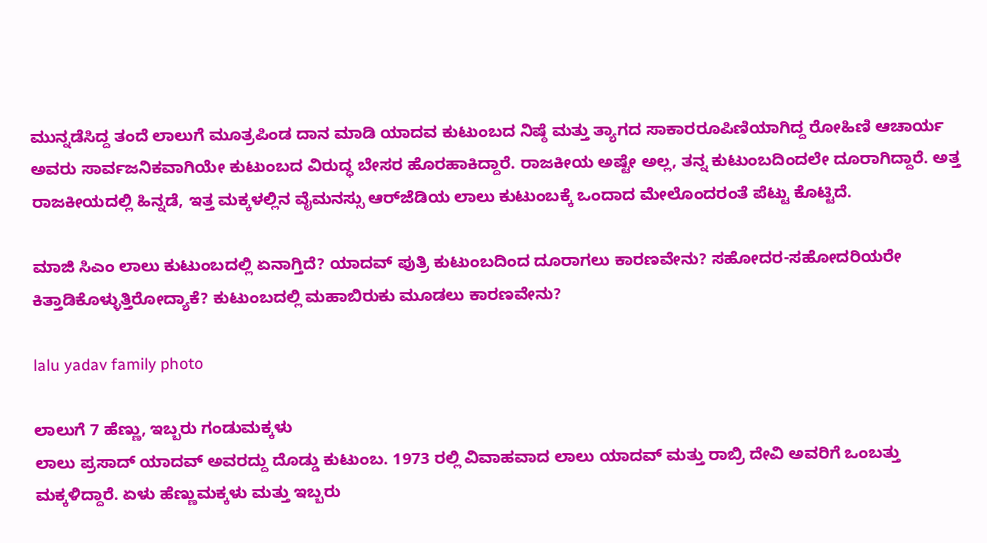ಮುನ್ನಡೆಸಿದ್ದ ತಂದೆ ಲಾಲುಗೆ ಮೂತ್ರಪಿಂಡ ದಾನ ಮಾಡಿ ಯಾದವ ಕುಟುಂಬದ ನಿಷ್ಠೆ ಮತ್ತು ತ್ಯಾಗದ ಸಾಕಾರರೂಪಿಣಿಯಾಗಿದ್ದ ರೋಹಿಣಿ ಆಚಾರ್ಯ ಅವರು ಸಾರ್ವಜನಿಕವಾಗಿಯೇ ಕುಟುಂಬದ ವಿರುದ್ಧ ಬೇಸರ ಹೊರಹಾಕಿದ್ದಾರೆ. ರಾಜಕೀಯ ಅಷ್ಟೇ ಅಲ್ಲ, ತನ್ನ ಕುಟುಂಬದಿಂದಲೇ ದೂರಾಗಿದ್ದಾರೆ. ಅತ್ತ ರಾಜಕೀಯದಲ್ಲಿ ಹಿನ್ನಡೆ, ಇತ್ತ ಮಕ್ಕಳಲ್ಲಿನ ವೈಮನಸ್ಸು ಆರ್‌ಜೆಡಿಯ ಲಾಲು ಕುಟುಂಬಕ್ಕೆ ಒಂದಾದ ಮೇಲೊಂದರಂತೆ ಪೆಟ್ಟು ಕೊಟ್ಟಿದೆ.

ಮಾಜಿ ಸಿಎಂ ಲಾಲು ಕುಟುಂಬದಲ್ಲಿ ಏನಾಗ್ತಿದೆ? ಯಾದವ್‌ ಪುತ್ರಿ ಕುಟುಂಬದಿಂದ ದೂರಾಗಲು ಕಾರಣವೇನು? ಸಹೋದರ-ಸಹೋದರಿಯರೇ ಕಿತ್ತಾಡಿಕೊಳ್ಳುತ್ತಿರೋದ್ಯಾಕೆ? ಕುಟುಂಬದಲ್ಲಿ ಮಹಾಬಿರುಕು ಮೂಡಲು ಕಾರಣವೇನು?

lalu yadav family photo

ಲಾಲುಗೆ 7 ಹೆಣ್ಣು, ಇಬ್ಬರು ಗಂಡುಮಕ್ಕಳು
ಲಾಲು ಪ್ರಸಾದ್‌ ಯಾದವ್‌ ಅವರದ್ದು ದೊಡ್ಡು ಕುಟುಂಬ. 1973 ರಲ್ಲಿ ವಿವಾಹವಾದ ಲಾಲು ಯಾದವ್ ಮತ್ತು ರಾಬ್ರಿ ದೇವಿ ಅವರಿಗೆ ಒಂಬತ್ತು ಮಕ್ಕಳಿದ್ದಾರೆ. ಏಳು ಹೆಣ್ಣುಮಕ್ಕಳು ಮತ್ತು ಇಬ್ಬರು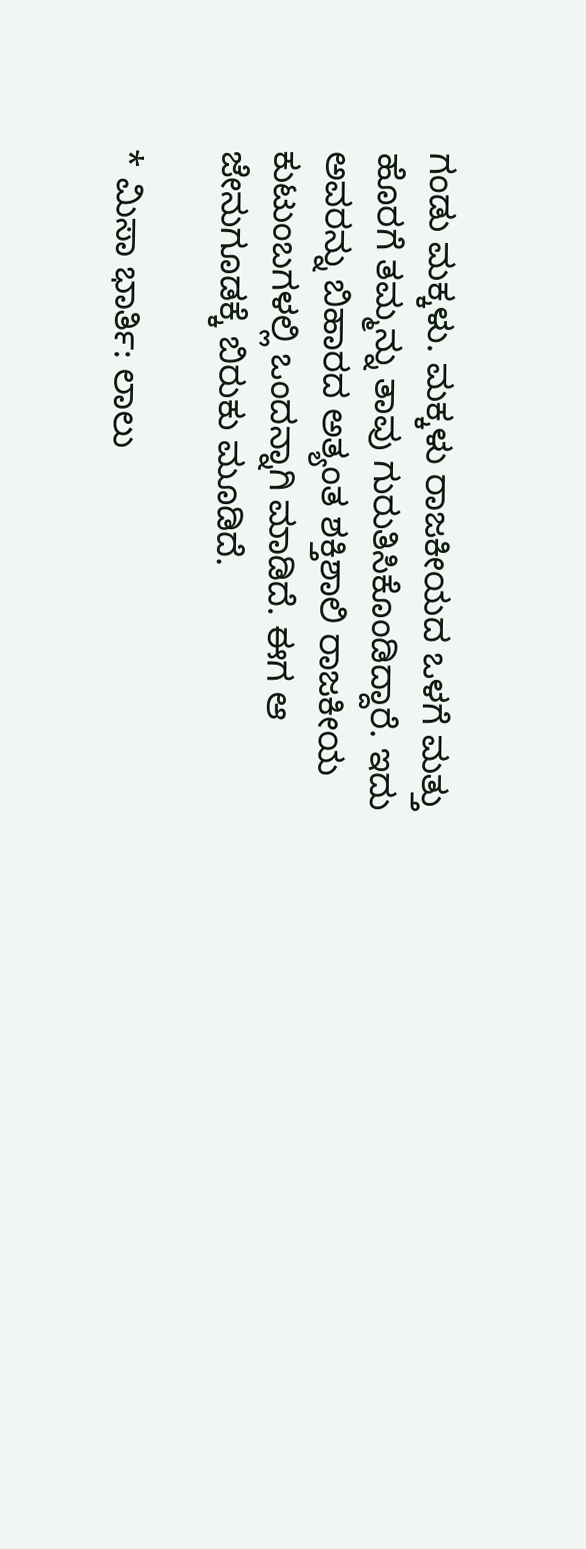ಗಂಡು ಮಕ್ಕಳು. ಮಕ್ಕಳು ರಾಜಕೀಯದ ಒಳಗೆ ಮತ್ತು ಹೊರಗೆ ತಮ್ಮನ್ನು ತಾವು ಗುರುತಿಸಿಕೊಂಡಿದ್ದಾರೆ. ಇದು ಅವರನ್ನು ಬಿಹಾರದ ಅತ್ಯಂತ ಶಕ್ತಿಶಾಲಿ ರಾಜಕೀಯ ಕುಟುಂಬಗಳಲ್ಲಿ ಒಂದನ್ನಾಗಿ ಮಾಡಿದೆ. ಈಗ ಆ ಜೇನುಗೂಡಕ್ಕೆ ಬಿರುಕು ಮೂಡಿದೆ.

* ಮಿಸಾ ಭಾರ್ತಿ: ಲಾಲು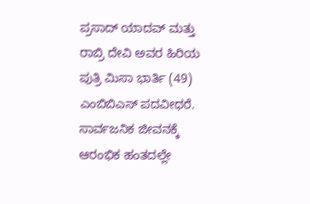ಪ್ರಸಾದ್ ಯಾದವ್ ಮತ್ತು ರಾಬ್ರಿ ದೇವಿ ಅವರ ಹಿರಿಯ ಪುತ್ರಿ ಮಿಸಾ ಭಾರ್ತಿ (49) ಎಂಬಿಬಿಎಸ್ ಪದವೀಧರೆ. ಸಾರ್ವಜನಿಕ ಜೀವನಕ್ಕೆ ಆರಂಭಿಕ ಹಂತದಲ್ಲೇ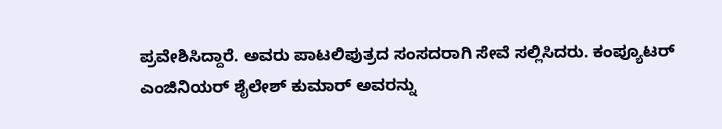ಪ್ರವೇಶಿಸಿದ್ದಾರೆ. ಅವರು ಪಾಟಲಿಪುತ್ರದ ಸಂಸದರಾಗಿ ಸೇವೆ ಸಲ್ಲಿಸಿದರು. ಕಂಪ್ಯೂಟರ್ ಎಂಜಿನಿಯರ್ ಶೈಲೇಶ್ ಕುಮಾರ್ ಅವರನ್ನು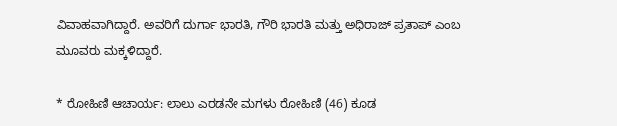ವಿವಾಹವಾಗಿದ್ದಾರೆ. ಅವರಿಗೆ ದುರ್ಗಾ ಭಾರತಿ, ಗೌರಿ ಭಾರತಿ ಮತ್ತು ಅಧಿರಾಜ್ ಪ್ರತಾಪ್ ಎಂಬ ಮೂವರು ಮಕ್ಕಳಿದ್ದಾರೆ.

* ರೋಹಿಣಿ ಆಚಾರ್ಯ: ಲಾಲು ಎರಡನೇ ಮಗಳು ರೋಹಿಣಿ (46) ಕೂಡ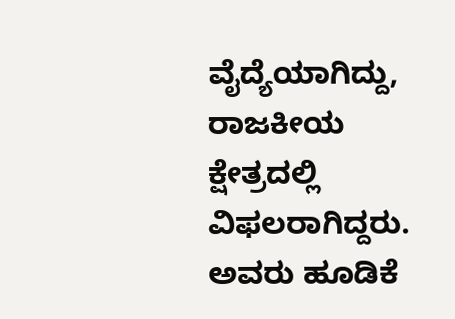ವೈದ್ಯೆಯಾಗಿದ್ದು, ರಾಜಕೀಯ ಕ್ಷೇತ್ರದಲ್ಲಿ ವಿಫಲರಾಗಿದ್ದರು. ಅವರು ಹೂಡಿಕೆ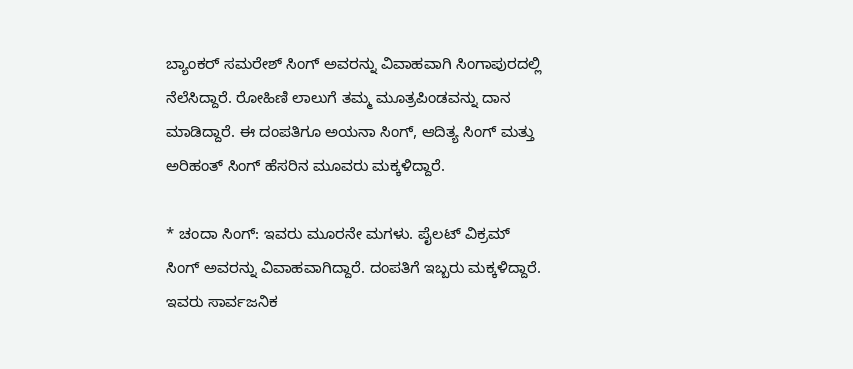ಬ್ಯಾಂಕರ್ ಸಮರೇಶ್ ಸಿಂಗ್ ಅವರನ್ನು ವಿವಾಹವಾಗಿ ಸಿಂಗಾಪುರದಲ್ಲಿ ನೆಲೆಸಿದ್ದಾರೆ. ರೋಹಿಣಿ ಲಾಲುಗೆ ತಮ್ಮ ಮೂತ್ರಪಿಂಡವನ್ನು ದಾನ ಮಾಡಿದ್ದಾರೆ. ಈ ದಂಪತಿಗೂ ಅಯನಾ ಸಿಂಗ್, ಆದಿತ್ಯ ಸಿಂಗ್ ಮತ್ತು ಅರಿಹಂತ್ ಸಿಂಗ್ ಹೆಸರಿನ ಮೂವರು ಮಕ್ಕಳಿದ್ದಾರೆ.

* ಚಂದಾ ಸಿಂಗ್: ಇವರು ಮೂರನೇ ಮಗಳು. ಪೈಲಟ್ ವಿಕ್ರಮ್ ಸಿಂಗ್ ಅವರನ್ನು ವಿವಾಹವಾಗಿದ್ದಾರೆ. ದಂಪತಿಗೆ ಇಬ್ಬರು ಮಕ್ಕಳಿದ್ದಾರೆ. ಇವರು ಸಾರ್ವಜನಿಕ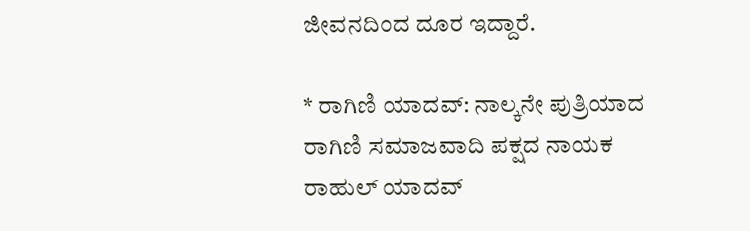ಜೀವನದಿಂದ ದೂರ ಇದ್ದಾರೆ.

* ರಾಗಿಣಿ ಯಾದವ್: ನಾಲ್ಕನೇ ಪುತ್ರಿಯಾದ ರಾಗಿಣಿ ಸಮಾಜವಾದಿ ಪಕ್ಷದ ನಾಯಕ ರಾಹುಲ್ ಯಾದವ್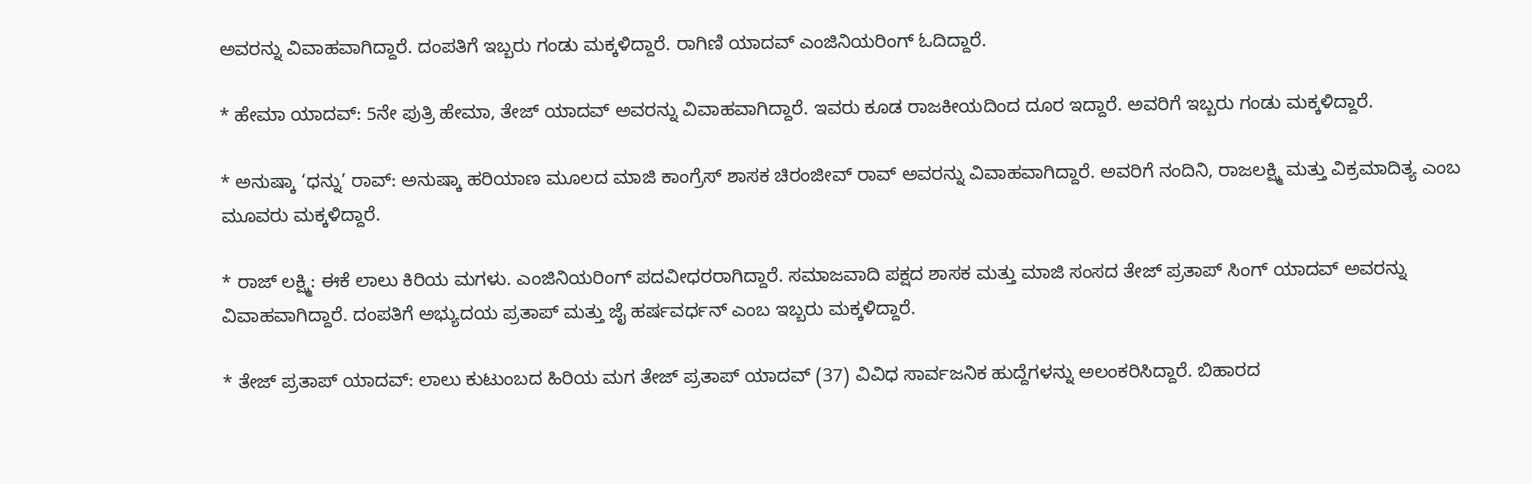ಅವರನ್ನು ವಿವಾಹವಾಗಿದ್ದಾರೆ. ದಂಪತಿಗೆ ಇಬ್ಬರು ಗಂಡು ಮಕ್ಕಳಿದ್ದಾರೆ. ರಾಗಿಣಿ ಯಾದವ್ ಎಂಜಿನಿಯರಿಂಗ್ ಓದಿದ್ದಾರೆ.

* ಹೇಮಾ ಯಾದವ್: 5ನೇ ಪುತ್ರಿ ಹೇಮಾ, ತೇಜ್ ಯಾದವ್ ಅವರನ್ನು ವಿವಾಹವಾಗಿದ್ದಾರೆ. ಇವರು ಕೂಡ ರಾಜಕೀಯದಿಂದ ದೂರ ಇದ್ದಾರೆ. ಅವರಿಗೆ ಇಬ್ಬರು ಗಂಡು ಮಕ್ಕಳಿದ್ದಾರೆ.

* ಅನುಷ್ಕಾ ‘ಧನ್ನು’ ರಾವ್: ಅನುಷ್ಕಾ ಹರಿಯಾಣ ಮೂಲದ ಮಾಜಿ ಕಾಂಗ್ರೆಸ್ ಶಾಸಕ ಚಿರಂಜೀವ್ ರಾವ್ ಅವರನ್ನು ವಿವಾಹವಾಗಿದ್ದಾರೆ. ಅವರಿಗೆ ನಂದಿನಿ, ರಾಜಲಕ್ಷ್ಮಿ ಮತ್ತು ವಿಕ್ರಮಾದಿತ್ಯ ಎಂಬ ಮೂವರು ಮಕ್ಕಳಿದ್ದಾರೆ.

* ರಾಜ್ ಲಕ್ಷ್ಮಿ: ಈಕೆ ಲಾಲು ಕಿರಿಯ ಮಗಳು. ಎಂಜಿನಿಯರಿಂಗ್ ಪದವೀಧರರಾಗಿದ್ದಾರೆ. ಸಮಾಜವಾದಿ ಪಕ್ಷದ ಶಾಸಕ ಮತ್ತು ಮಾಜಿ ಸಂಸದ ತೇಜ್ ಪ್ರತಾಪ್ ಸಿಂಗ್ ಯಾದವ್ ಅವರನ್ನು ವಿವಾಹವಾಗಿದ್ದಾರೆ. ದಂಪತಿಗೆ ಅಭ್ಯುದಯ ಪ್ರತಾಪ್ ಮತ್ತು ಜೈ ಹರ್ಷವರ್ಧನ್ ಎಂಬ ಇಬ್ಬರು ಮಕ್ಕಳಿದ್ದಾರೆ.

* ತೇಜ್ ಪ್ರತಾಪ್ ಯಾದವ್: ಲಾಲು ಕುಟುಂಬದ ಹಿರಿಯ ಮಗ ತೇಜ್ ಪ್ರತಾಪ್ ಯಾದವ್ (37) ವಿವಿಧ ಸಾರ್ವಜನಿಕ ಹುದ್ದೆಗಳನ್ನು ಅಲಂಕರಿಸಿದ್ದಾರೆ. ಬಿಹಾರದ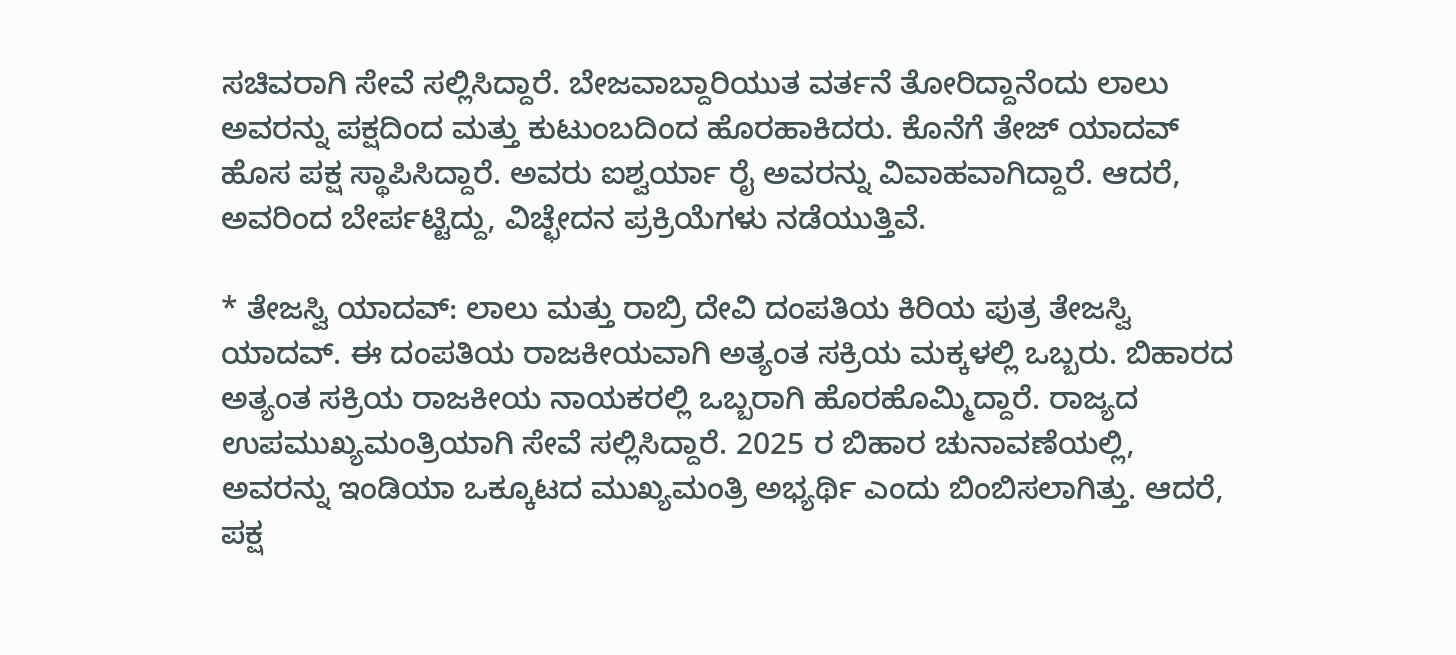ಸಚಿವರಾಗಿ ಸೇವೆ ಸಲ್ಲಿಸಿದ್ದಾರೆ. ಬೇಜವಾಬ್ದಾರಿಯುತ ವರ್ತನೆ ತೋರಿದ್ದಾನೆಂದು ಲಾಲು ಅವರನ್ನು ಪಕ್ಷದಿಂದ ಮತ್ತು ಕುಟುಂಬದಿಂದ ಹೊರಹಾಕಿದರು. ಕೊನೆಗೆ ತೇಜ್‌ ಯಾದವ್‌ ಹೊಸ ಪಕ್ಷ ಸ್ಥಾಪಿಸಿದ್ದಾರೆ. ಅವರು ಐಶ್ವರ್ಯಾ ರೈ ಅವರನ್ನು ವಿವಾಹವಾಗಿದ್ದಾರೆ. ಆದರೆ, ಅವರಿಂದ ಬೇರ್ಪಟ್ಟಿದ್ದು, ವಿಚ್ಛೇದನ ಪ್ರಕ್ರಿಯೆಗಳು ನಡೆಯುತ್ತಿವೆ.

* ತೇಜಸ್ವಿ ಯಾದವ್: ಲಾಲು ಮತ್ತು ರಾಬ್ರಿ ದೇವಿ ದಂಪತಿಯ ಕಿರಿಯ ಪುತ್ರ ತೇಜಸ್ವಿ ಯಾದವ್. ಈ ದಂಪತಿಯ ರಾಜಕೀಯವಾಗಿ ಅತ್ಯಂತ ಸಕ್ರಿಯ ಮಕ್ಕಳಲ್ಲಿ ಒಬ್ಬರು. ಬಿಹಾರದ ಅತ್ಯಂತ ಸಕ್ರಿಯ ರಾಜಕೀಯ ನಾಯಕರಲ್ಲಿ ಒಬ್ಬರಾಗಿ ಹೊರಹೊಮ್ಮಿದ್ದಾರೆ. ರಾಜ್ಯದ ಉಪಮುಖ್ಯಮಂತ್ರಿಯಾಗಿ ಸೇವೆ ಸಲ್ಲಿಸಿದ್ದಾರೆ. 2025 ರ ಬಿಹಾರ ಚುನಾವಣೆಯಲ್ಲಿ, ಅವರನ್ನು ಇಂಡಿಯಾ ಒಕ್ಕೂಟದ ಮುಖ್ಯಮಂತ್ರಿ ಅಭ್ಯರ್ಥಿ ಎಂದು ಬಿಂಬಿಸಲಾಗಿತ್ತು. ಆದರೆ, ಪಕ್ಷ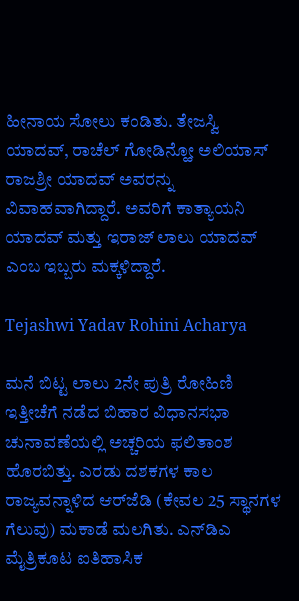ಹೀನಾಯ ಸೋಲು ಕಂಡಿತು. ತೇಜಸ್ವಿ ಯಾದವ್‌, ರಾಚೆಲ್ ಗೋಡಿನ್ಹೋ ಅಲಿಯಾಸ್ ರಾಜಶ್ರೀ ಯಾದವ್ ಅವರನ್ನು ವಿವಾಹವಾಗಿದ್ದಾರೆ. ಅವರಿಗೆ ಕಾತ್ಯಾಯನಿ ಯಾದವ್ ಮತ್ತು ಇರಾಜ್ ಲಾಲು ಯಾದವ್ ಎಂಬ ಇಬ್ಬರು ಮಕ್ಕಳಿದ್ದಾರೆ.

Tejashwi Yadav Rohini Acharya

ಮನೆ ಬಿಟ್ಟ ಲಾಲು 2ನೇ ಪುತ್ರಿ ರೋಹಿಣಿ
ಇತ್ತೀಚೆಗೆ ನಡೆದ ಬಿಹಾರ ವಿಧಾನಸಭಾ ಚುನಾವಣೆಯಲ್ಲಿ ಅಚ್ಚರಿಯ ಫಲಿತಾಂಶ ಹೊರಬಿತ್ತು. ಎರಡು ದಶಕಗಳ ಕಾಲ ರಾಜ್ಯವನ್ನಾಳಿದ ಆರ್‌ಜೆಡಿ (ಕೇವಲ 25 ಸ್ಥಾನಗಳ ಗೆಲುವು) ಮಕಾಡೆ ಮಲಗಿತು. ಎನ್‌ಡಿಎ ಮೈತ್ರಿಕೂಟ ಐತಿಹಾಸಿಕ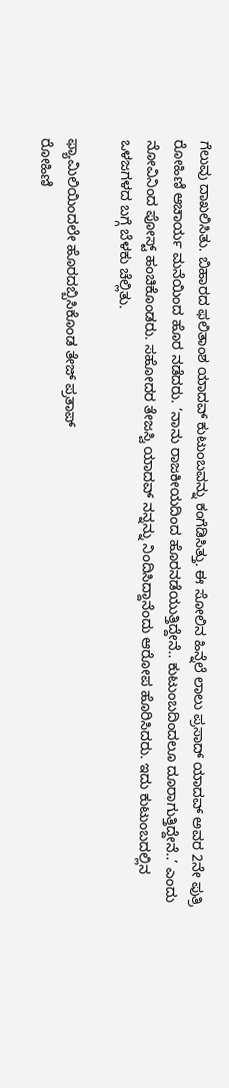ಗೆಲುವು ದಾಖಲಿಸಿತು. ಬಿಹಾರದ ಫಲಿತಾಂಶ ಯಾದವ್‌ ಕುಟುಂಬವನ್ನು ಕಂಗೆಡಿಸಿತ್ತು. ಈ ಸೋಲಿನ ಹಿನ್ನೆಲೆ ಲಾಲು ಪ್ರಸಾದ್‌ ಯಾದವ್‌ ಅವರ 2ನೇ ಪುತ್ರಿ ರೋಹಿಣಿ ಆಚಾರ್ಯ ಮನೆಯಿಂದ ಹೊರ ನಡೆದರು. ‘ನಾನು ರಾಜಕೀಯದಿಂದ ಹೊರನಡೆಯುತ್ತಿದ್ದೇನೆ.. ಕುಟುಂಬದಿಂದಲೂ ದೂರಾಗುತ್ತಿದ್ದೇನೆ..’ ಎಂದು ನೋವಿನಿಂದ ಪೋಸ್ಟ್‌ ಹಂಚಿಕೊಂಡರು. ಸಹೋದರ ತೇಜಸ್ವಿ ಯಾದವ್‌ ನನ್ನನ್ನು ನಿಂದಿಸಿದ್ದಾನೆಂದು ಆರೋಪ ಹೊರಿಸಿದರು. ಇದು ಕುಟುಂಬದಲ್ಲಿನ ಒಳಜಗಳದ ಬಗ್ಗೆ ಬೆಳಕು ಚೆಲ್ಲಿತು.

ಫ್ಯಾಮಿಲಿಯಿಂದಲೇ ಹೊರದಬ್ಬಿಸಿಕೊಂಡ ತೇಜ್‌ ಪ್ರತಾಪ್‌
ರೋಹಿಣಿ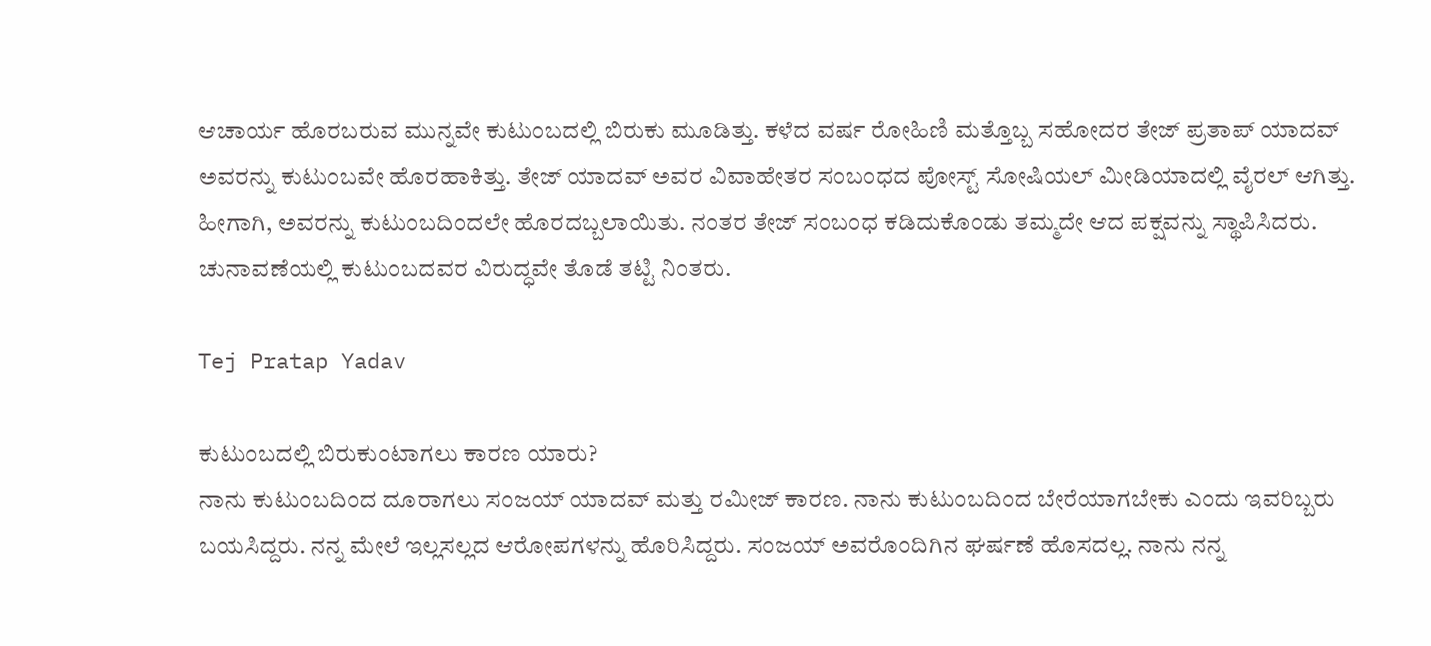ಆಚಾರ್ಯ ಹೊರಬರುವ ಮುನ್ನವೇ ಕುಟುಂಬದಲ್ಲಿ ಬಿರುಕು ಮೂಡಿತ್ತು. ಕಳೆದ ವರ್ಷ ರೋಹಿಣಿ ಮತ್ತೊಬ್ಬ ಸಹೋದರ ತೇಜ್‌ ಪ್ರತಾಪ್‌ ಯಾದವ್‌ ಅವರನ್ನು ಕುಟುಂಬವೇ ಹೊರಹಾಕಿತ್ತು. ತೇಜ್‌ ಯಾದವ್‌ ಅವರ ವಿವಾಹೇತರ ಸಂಬಂಧದ ಪೋಸ್ಟ್‌ ಸೋಷಿಯಲ್‌ ಮೀಡಿಯಾದಲ್ಲಿ ವೈರಲ್‌ ಆಗಿತ್ತು. ಹೀಗಾಗಿ, ಅವರನ್ನು ಕುಟುಂಬದಿಂದಲೇ ಹೊರದಬ್ಬಲಾಯಿತು. ನಂತರ ತೇಜ್‌ ಸಂಬಂಧ ಕಡಿದುಕೊಂಡು ತಮ್ಮದೇ ಆದ ಪಕ್ಷವನ್ನು ಸ್ಥಾಪಿಸಿದರು. ಚುನಾವಣೆಯಲ್ಲಿ ಕುಟುಂಬದವರ ವಿರುದ್ಧವೇ ತೊಡೆ ತಟ್ಟಿ ನಿಂತರು.

Tej Pratap Yadav

ಕುಟುಂಬದಲ್ಲಿ ಬಿರುಕುಂಟಾಗಲು ಕಾರಣ ಯಾರು?
ನಾನು ಕುಟುಂಬದಿಂದ ದೂರಾಗಲು ಸಂಜಯ್‌ ಯಾದವ್‌ ಮತ್ತು ರಮೀಜ್‌ ಕಾರಣ. ನಾನು ಕುಟುಂಬದಿಂದ ಬೇರೆಯಾಗಬೇಕು ಎಂದು ಇವರಿಬ್ಬರು ಬಯಸಿದ್ದರು. ನನ್ನ ಮೇಲೆ ಇಲ್ಲಸಲ್ಲದ ಆರೋಪಗಳನ್ನು ಹೊರಿಸಿದ್ದರು. ಸಂಜಯ್ ಅವರೊಂದಿಗಿನ ಘರ್ಷಣೆ ಹೊಸದಲ್ಲ. ನಾನು ನನ್ನ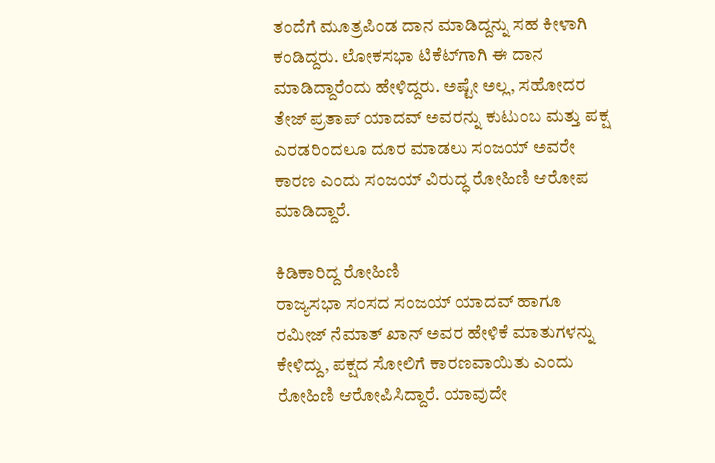ತಂದೆಗೆ ಮೂತ್ರಪಿಂಡ ದಾನ ಮಾಡಿದ್ದನ್ನು ಸಹ ಕೀಳಾಗಿ ಕಂಡಿದ್ದರು. ಲೋಕಸಭಾ ಟಿಕೆಟ್‌ಗಾಗಿ ಈ ದಾನ ಮಾಡಿದ್ದಾರೆಂದು ಹೇಳಿದ್ದರು. ಅಷ್ಟೇ ಅಲ್ಲ, ಸಹೋದರ ತೇಜ್ ಪ್ರತಾಪ್ ಯಾದವ್ ಅವರನ್ನು ಕುಟುಂಬ ಮತ್ತು ಪಕ್ಷ ಎರಡರಿಂದಲೂ ದೂರ ಮಾಡಲು ಸಂಜಯ್ ಅವರೇ ಕಾರಣ ಎಂದು ಸಂಜಯ್‌ ವಿರುದ್ಧ ರೋಹಿಣಿ ಆರೋಪ ಮಾಡಿದ್ದಾರೆ.

ಕಿಡಿಕಾರಿದ್ದ ರೋಹಿಣಿ
ರಾಜ್ಯಸಭಾ ಸಂಸದ ಸಂಜಯ್ ಯಾದವ್ ಹಾಗೂ ರಮೀಜ್ ನೆಮಾತ್ ಖಾನ್ ಅವರ ಹೇಳಿಕೆ ಮಾತುಗಳನ್ನು ಕೇಳಿದ್ದು, ಪಕ್ಷದ ಸೋಲಿಗೆ ಕಾರಣವಾಯಿತು ಎಂದು ರೋಹಿಣಿ ಆರೋಪಿಸಿದ್ದಾರೆ. ಯಾವುದೇ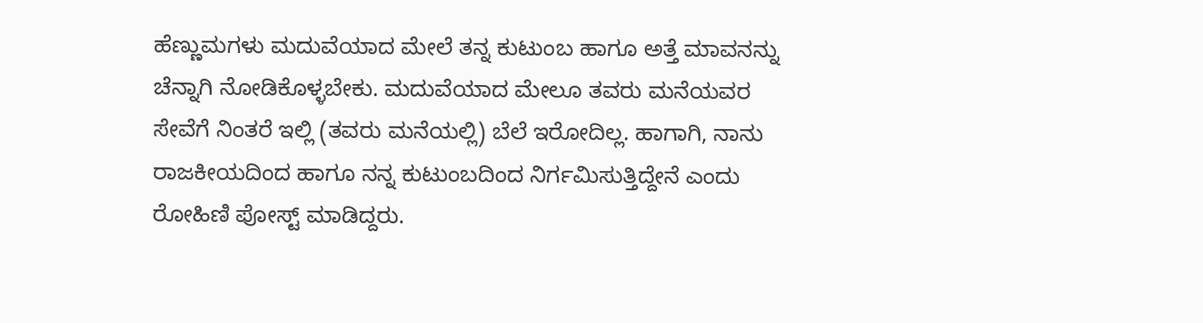ಹೆಣ್ಣುಮಗಳು ಮದುವೆಯಾದ ಮೇಲೆ ತನ್ನ ಕುಟುಂಬ ಹಾಗೂ ಅತ್ತೆ ಮಾವನನ್ನು ಚೆನ್ನಾಗಿ ನೋಡಿಕೊಳ್ಳಬೇಕು. ಮದುವೆಯಾದ ಮೇಲೂ ತವರು ಮನೆಯವರ ಸೇವೆಗೆ ನಿಂತರೆ ಇಲ್ಲಿ (ತವರು ಮನೆಯಲ್ಲಿ) ಬೆಲೆ ಇರೋದಿಲ್ಲ. ಹಾಗಾಗಿ, ನಾನು ರಾಜಕೀಯದಿಂದ ಹಾಗೂ ನನ್ನ ಕುಟುಂಬದಿಂದ ನಿರ್ಗಮಿಸುತ್ತಿದ್ದೇನೆ ಎಂದು ರೋಹಿಣಿ ಪೋಸ್ಟ್‌ ಮಾಡಿದ್ದರು.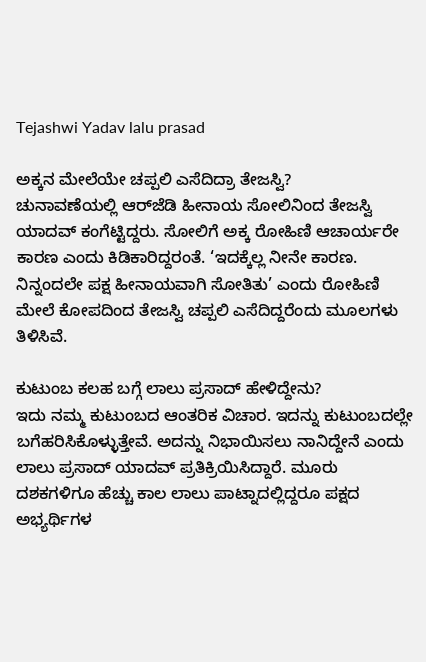Tejashwi Yadav lalu prasad

ಅಕ್ಕನ ಮೇಲೆಯೇ ಚಪ್ಪಲಿ ಎಸೆದಿದ್ರಾ ತೇಜಸ್ವಿ?
ಚುನಾವಣೆಯಲ್ಲಿ ಆರ್‌ಜೆಡಿ ಹೀನಾಯ ಸೋಲಿನಿಂದ ತೇಜಸ್ವಿ ಯಾದವ್‌ ಕಂಗೆಟ್ಟಿದ್ದರು. ಸೋಲಿಗೆ ಅಕ್ಕ ರೋಹಿಣಿ ಆಚಾರ್ಯರೇ ಕಾರಣ ಎಂದು ಕಿಡಿಕಾರಿದ್ದರಂತೆ. ‘ಇದಕ್ಕೆಲ್ಲ ನೀನೇ ಕಾರಣ. ನಿನ್ನಂದಲೇ ಪಕ್ಷ ಹೀನಾಯವಾಗಿ ಸೋತಿತು’ ಎಂದು ರೋಹಿಣಿ ಮೇಲೆ ಕೋಪದಿಂದ ತೇಜಸ್ವಿ ಚಪ್ಪಲಿ ಎಸೆದಿದ್ದರೆಂದು ಮೂಲಗಳು ತಿಳಿಸಿವೆ.

ಕುಟುಂಬ ಕಲಹ ಬಗ್ಗೆ ಲಾಲು ಪ್ರಸಾದ್‌ ಹೇಳಿದ್ದೇನು?
ಇದು ನಮ್ಮ ಕುಟುಂಬದ ಆಂತರಿಕ ವಿಚಾರ. ಇದನ್ನು ಕುಟುಂಬದಲ್ಲೇ ಬಗೆಹರಿಸಿಕೊಳ್ಳುತ್ತೇವೆ. ಅದನ್ನು ನಿಭಾಯಿಸಲು ನಾನಿದ್ದೇನೆ ಎಂದು ಲಾಲು ಪ್ರಸಾದ್‌ ಯಾದವ್‌ ಪ್ರತಿಕ್ರಿಯಿಸಿದ್ದಾರೆ. ಮೂರು ದಶಕಗಳಿಗೂ ಹೆಚ್ಚು ಕಾಲ ಲಾಲು ಪಾಟ್ನಾದಲ್ಲಿದ್ದರೂ ಪಕ್ಷದ ಅಭ್ಯರ್ಥಿಗಳ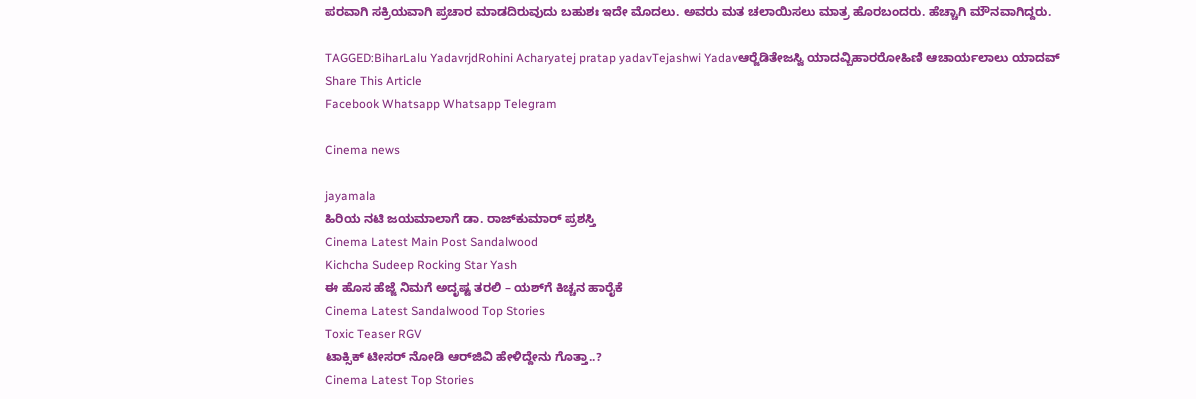ಪರವಾಗಿ ಸಕ್ರಿಯವಾಗಿ ಪ್ರಚಾರ ಮಾಡದಿರುವುದು ಬಹುಶಃ ಇದೇ ಮೊದಲು. ಅವರು ಮತ ಚಲಾಯಿಸಲು ಮಾತ್ರ ಹೊರಬಂದರು. ಹೆಚ್ಚಾಗಿ ಮೌನವಾಗಿದ್ದರು.

TAGGED:BiharLalu YadavrjdRohini Acharyatej pratap yadavTejashwi Yadavಆರ್‍ಜೆಡಿತೇಜಸ್ವಿ ಯಾದವ್ಬಿಹಾರರೋಹಿಣಿ ಆಚಾರ್ಯಲಾಲು ಯಾದವ್‌
Share This Article
Facebook Whatsapp Whatsapp Telegram

Cinema news

jayamala
ಹಿರಿಯ ನಟಿ ಜಯಮಾಲಾಗೆ ಡಾ. ರಾಜ್‌ಕುಮಾರ್‌ ಪ್ರಶಸ್ತಿ
Cinema Latest Main Post Sandalwood
Kichcha Sudeep Rocking Star Yash
ಈ ಹೊಸ ಹೆಜ್ಜೆ ನಿಮಗೆ ಅದೃಷ್ಟ ತರಲಿ – ಯಶ್‍ಗೆ ಕಿಚ್ಚನ ಹಾರೈಕೆ
Cinema Latest Sandalwood Top Stories
Toxic Teaser RGV
ಟಾಕ್ಸಿಕ್ ಟೀಸರ್ ನೋಡಿ ಆರ್‌ಜಿವಿ ಹೇಳಿದ್ದೇನು ಗೊತ್ತಾ..?
Cinema Latest Top Stories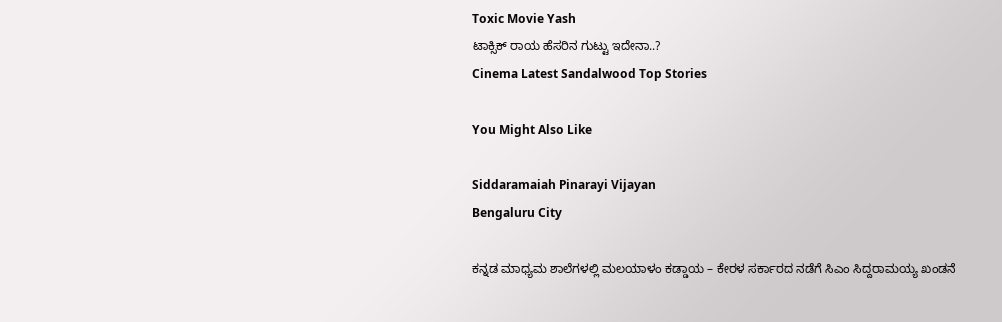Toxic Movie Yash
ಟಾಕ್ಸಿಕ್ ರಾಯ ಹೆಸರಿನ ಗುಟ್ಟು ಇದೇನಾ..?
Cinema Latest Sandalwood Top Stories

You Might Also Like

Siddaramaiah Pinarayi Vijayan
Bengaluru City

ಕನ್ನಡ ಮಾಧ್ಯಮ ಶಾಲೆಗಳಲ್ಲಿ ಮಲಯಾಳಂ ಕಡ್ಡಾಯ – ಕೇರಳ ಸರ್ಕಾರದ ನಡೆಗೆ ಸಿಎಂ ಸಿದ್ದರಾಮಯ್ಯ ಖಂಡನೆ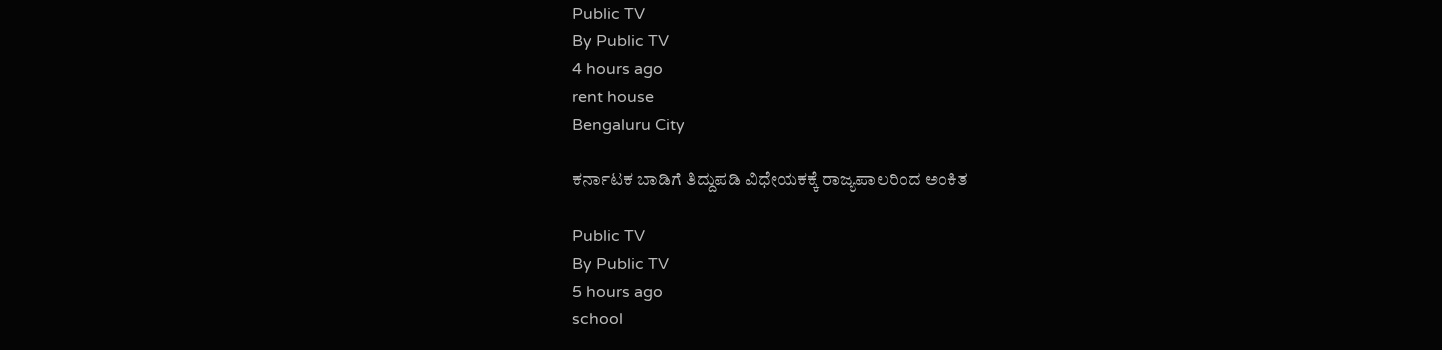Public TV
By Public TV
4 hours ago
rent house
Bengaluru City

ಕರ್ನಾಟಕ ಬಾಡಿಗೆ ತಿದ್ದುಪಡಿ ವಿಧೇಯಕಕ್ಕೆ ರಾಜ್ಯಪಾಲರಿಂದ ಅಂಕಿತ

Public TV
By Public TV
5 hours ago
school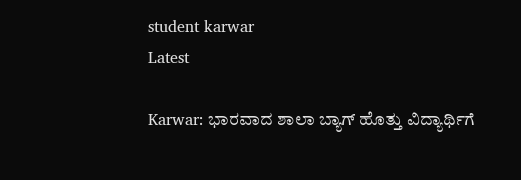student karwar
Latest

Karwar: ಭಾರವಾದ ಶಾಲಾ ಬ್ಯಾಗ್ ಹೊತ್ತು ವಿದ್ಯಾರ್ಥಿಗೆ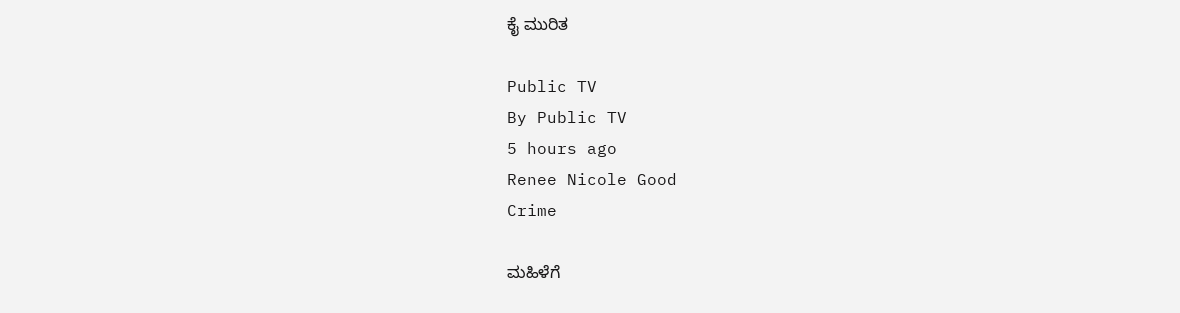ಕೈ ಮುರಿತ

Public TV
By Public TV
5 hours ago
Renee Nicole Good
Crime

ಮಹಿಳೆಗೆ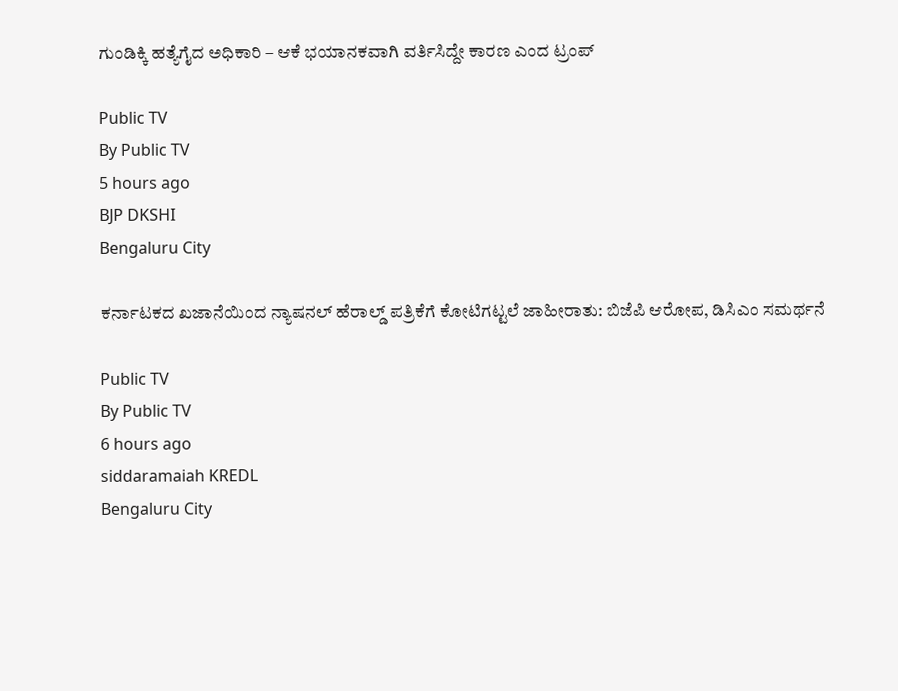ಗುಂಡಿಕ್ಕಿ ಹತ್ಯೆಗೈದ ಅಧಿಕಾರಿ – ಆಕೆ ಭಯಾನಕವಾಗಿ ವರ್ತಿಸಿದ್ದೇ ಕಾರಣ ಎಂದ ಟ್ರಂಪ್‌

Public TV
By Public TV
5 hours ago
BJP DKSHI
Bengaluru City

ಕರ್ನಾಟಕದ ಖಜಾನೆಯಿಂದ ನ್ಯಾಷನಲ್ ಹೆರಾಲ್ಡ್ ಪತ್ರಿಕೆಗೆ ಕೋಟಿಗಟ್ಟಲೆ ಜಾಹೀರಾತು: ಬಿಜೆಪಿ ಆರೋಪ, ಡಿಸಿಎಂ ಸಮರ್ಥನೆ

Public TV
By Public TV
6 hours ago
siddaramaiah KREDL
Bengaluru City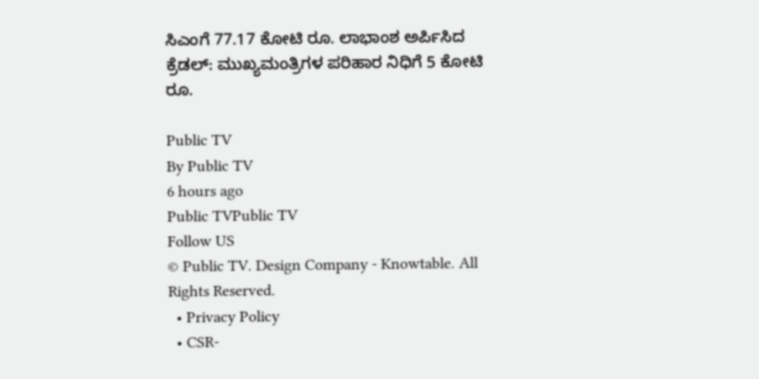ಸಿಎಂಗೆ 77.17 ಕೋಟಿ ರೂ. ಲಾಭಾಂಶ ಅರ್ಪಿಸಿದ ಕ್ರೆಡಲ್: ಮುಖ್ಯಮಂತ್ರಿಗಳ ಪರಿಹಾರ ನಿಧಿಗೆ 5 ಕೋಟಿ ರೂ.

Public TV
By Public TV
6 hours ago
Public TVPublic TV
Follow US
© Public TV. Design Company - Knowtable. All Rights Reserved.
  • Privacy Policy
  • CSR-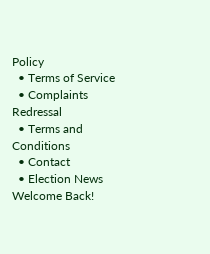Policy
  • Terms of Service
  • Complaints Redressal
  • Terms and Conditions
  • Contact
  • Election News
Welcome Back!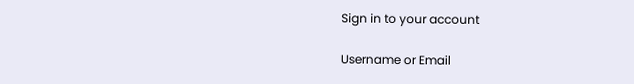Sign in to your account

Username or Email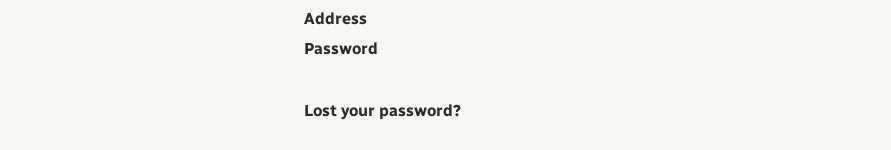Address
Password

Lost your password?